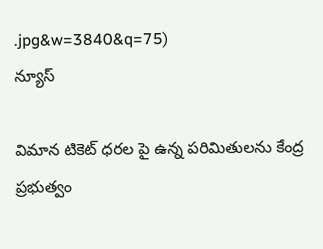.jpg&w=3840&q=75)
న్యూస్

విమాన టికెట్ ధరల పై ఉన్న పరిమితులను కేంద్ర ప్రభుత్వం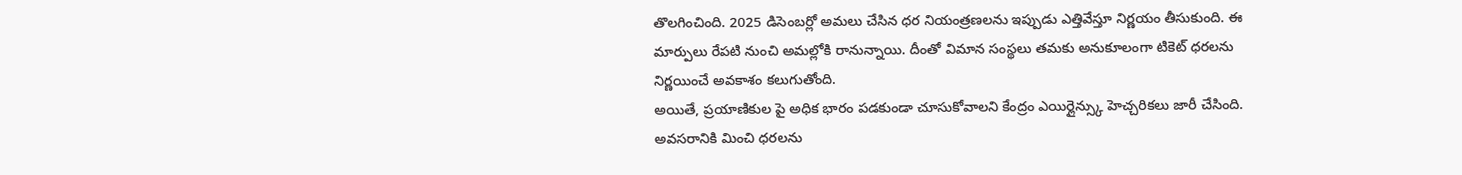తొలగించింది. 2025 డిసెంబర్లో అమలు చేసిన ధర నియంత్రణలను ఇప్పుడు ఎత్తివేస్తూ నిర్ణయం తీసుకుంది. ఈ మార్పులు రేపటి నుంచి అమల్లోకి రానున్నాయి. దీంతో విమాన సంస్థలు తమకు అనుకూలంగా టికెట్ ధరలను నిర్ణయించే అవకాశం కలుగుతోంది.
అయితే, ప్రయాణికుల పై అధిక భారం పడకుండా చూసుకోవాలని కేంద్రం ఎయిర్లైన్స్కు హెచ్చరికలు జారీ చేసింది. అవసరానికి మించి ధరలను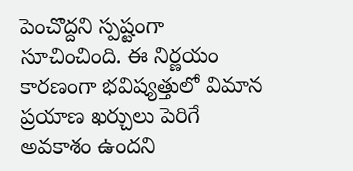పెంచొద్దని స్పష్టంగా సూచించింది. ఈ నిర్ణయం కారణంగా భవిష్యత్తులో విమాన ప్రయాణ ఖర్చులు పెరిగే అవకాశం ఉందని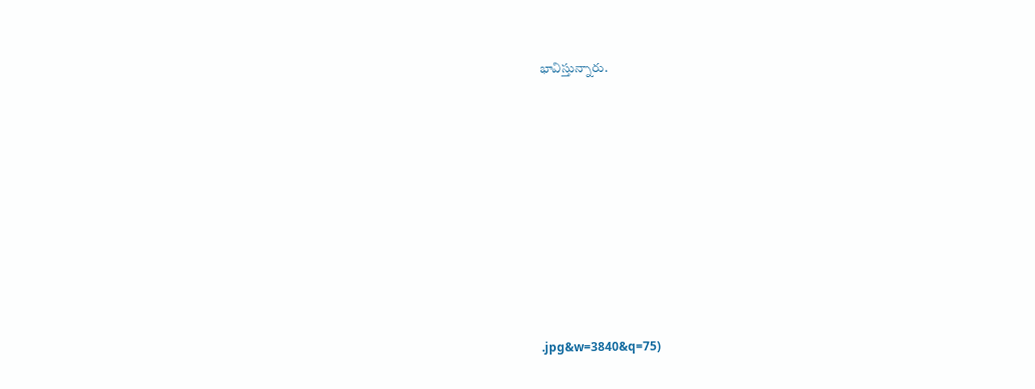భావిస్తున్నారు.










.jpg&w=3840&q=75)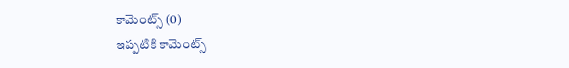కామెంట్స్ (0)
ఇప్పటికి కామెంట్స్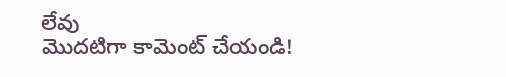లేవు
మొదటిగా కామెంట్ చేయండి!